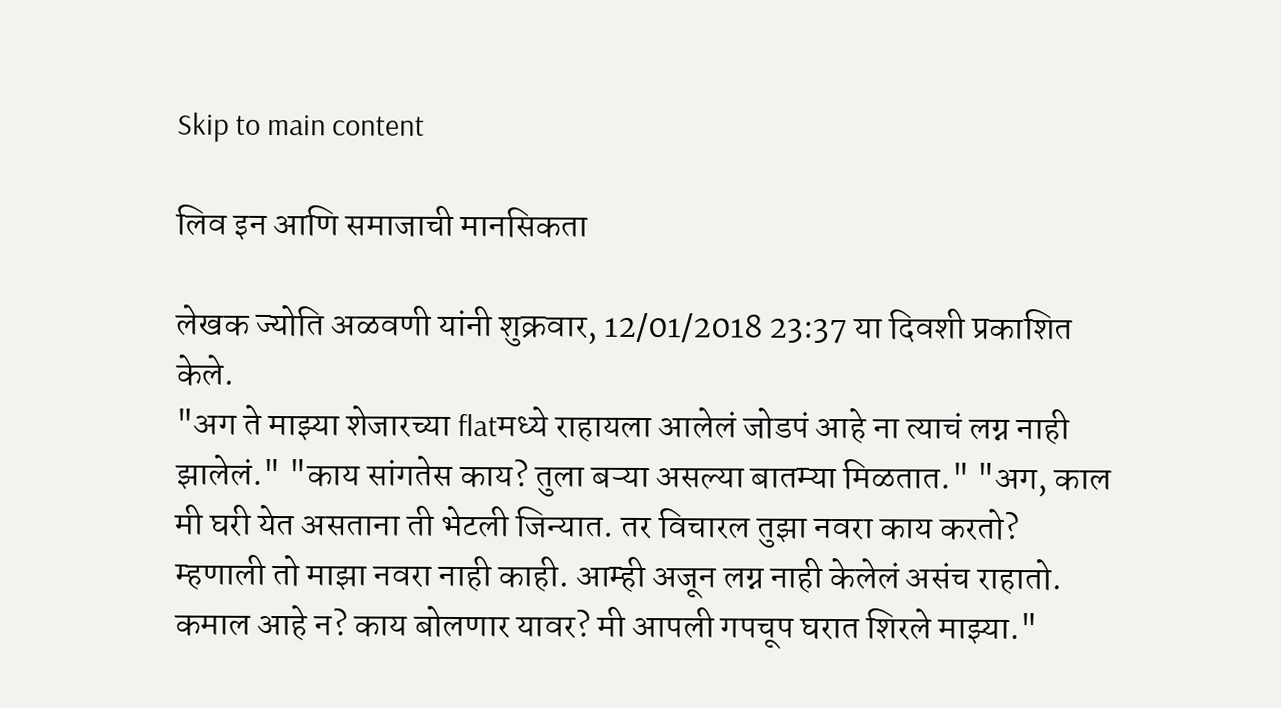Skip to main content

लिव इन आणि समाजाची मानसिकता

लेखक ज्योति अळवणी यांनी शुक्रवार, 12/01/2018 23:37 या दिवशी प्रकाशित केले.
"अग ते माझ्या शेजारच्या flatमध्ये राहायला आलेलं जोडपं आहे ना त्याचं लग्न नाही झालेलं." "काय सांगतेस काय? तुला बऱ्या असल्या बातम्या मिळतात." "अग, काल मी घरी येत असताना ती भेटली जिन्यात. तर विचारल तुझा नवरा काय करतो? म्हणाली तो माझा नवरा नाही काही. आम्ही अजून लग्न नाही केलेलं असंच राहातो. कमाल आहे न? काय बोलणार यावर? मी आपली गपचूप घरात शिरले माझ्या."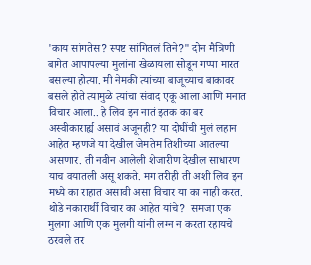'काय सांगतेस? स्पष्ट सांगितलं तिने?" दोन मैत्रिणी बागेत आपापल्या मुलांना खेळायला सोडून गप्पा मारत बसल्या होत्या. मी नेमकी त्यांच्या बाजूच्याच बाकावर बसले होते त्यामुळे त्यांचा संवाद एकू आला आणि मनात विचार आला.. हे लिव इन नातं इतक का बर अस्वीकारार्ह्य असावं अजूनही? या दोघींची मुलं लहान आहेत म्हणजे या देखील जेमतेम तिशीच्या आतल्या असणार. ती नवीन आलेली शेजारीण देखील साधारण याच वयातली असू शकते. मग तरीही ती अशी लिव इन मध्ये का राहात असावी असा विचार या का नाही करत. थोडे नकारार्थी विचार का आहेत यांचे?  समजा एक मुलगा आणि एक मुलगी यांनी लग्न न करता रहायचे ठरवले तर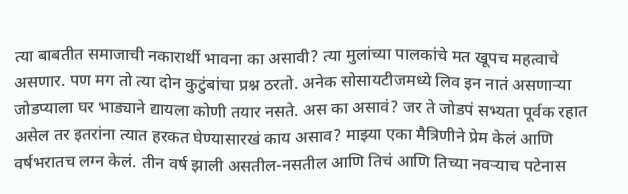त्या बाबतीत समाजाची नकारार्थी भावना का असावी? त्या मुलांच्या पालकांचे मत खूपच महत्वाचे असणार. पण मग तो त्या दोन कुटुंबांचा प्रश्न ठरतो. अनेक सोसायटीजमध्ये लिव इन नातं असणाऱ्या जोडप्याला घर भाड्याने द्यायला कोणी तयार नसते. अस का असावं? जर ते जोडपं सभ्यता पूर्वक रहात असेल तर इतरांना त्यात हरकत घेण्यासारखं काय असाव? माझ्या एका मैत्रिणीने प्रेम केलं आणि वर्षभरातच लग्न केलं. तीन वर्ष झाली असतील-नसतील आणि तिचं आणि तिच्या नवऱ्याच पटेनास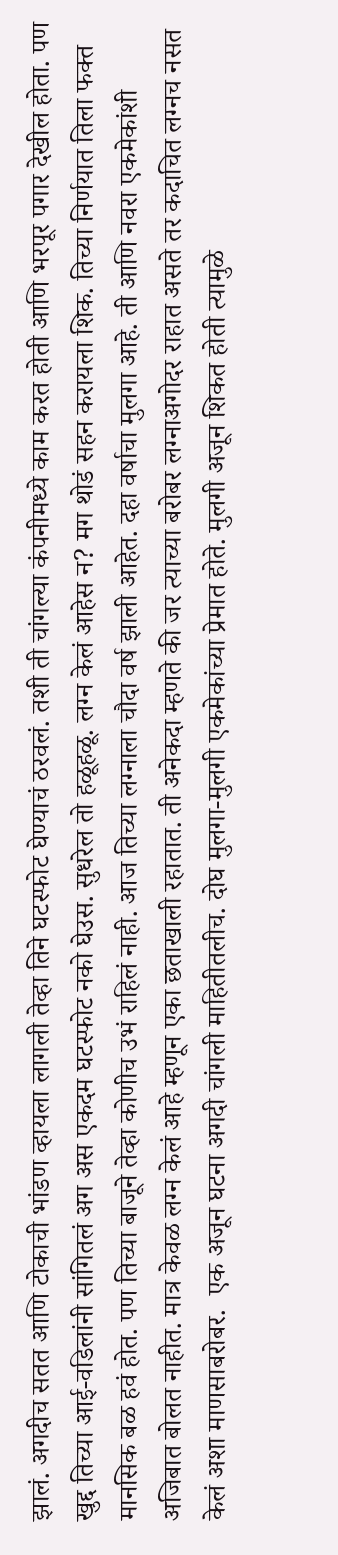झालं. अगदीच सतत आणि टोकाची भांडण व्हायला लागली तेव्हा तिने घटस्फोट घेण्याचं ठरवलं. तशी ती चांगल्या कंपनीमध्ये काम करत होती आणि भरपूर पगार देखील होता. पण खुद्द तिच्या आई-वडिलांनी सांगितलं अग अस एकदम घटस्फोट नको घेउस. सुधरेल तो हळूहळू. लग्न केलं आहेस न? मग थोडं सहन करायला शिक. तिच्या निर्णयात तिला फक्त मानसिक बळ हवं होत. पण तिच्या बाजूने तेव्हा कोणीच उभं राहिलं नाही. आज तिच्या लग्नाला चौदा वर्ष झाली आहेत. दहा वर्षाचा मुलगा आहे. ती आणि नवरा एकमेकांशी अजिबात बोलत नाहीत. मात्र केवळ लग्न केलं आहे म्हणून एका छताखाली रहातात. ती अनेकदा म्हणते की जर त्याच्या बरोबर लग्नाअगोदर राहात असते तर कदाचित लग्नच नसत केलं अशा माणसाबरोबर.  एक अजून घटना अगदी चांगली माहितीतलीच. दोघ मुलगा-मुलगी एकमेकांच्या प्रेमात होते. मुलगी अजून शिकत होती त्यामुळे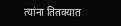त्यांना तितक्यात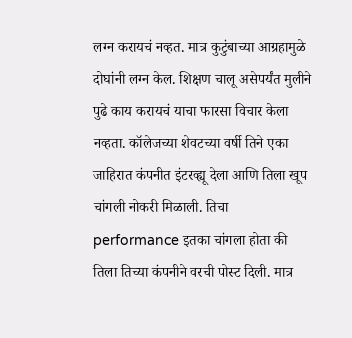लग्न करायचं नव्हत. मात्र कुटुंबाच्या आग्रहामुळे दोघांनी लग्न केल. शिक्षण चालू असेपर्यंत मुलीने पुढे काय करायचं याचा फारसा विचार केला नव्हता. कॉलेजच्या शेवटच्या वर्षी तिने एका जाहिरात कंपनीत इंटरव्ह्यू देला आणि तिला खूप चांगली नोकरी मिळाली. तिचा performance इतका चांगला होता की तिला तिच्या कंपनीने वरची पोस्ट दिली. मात्र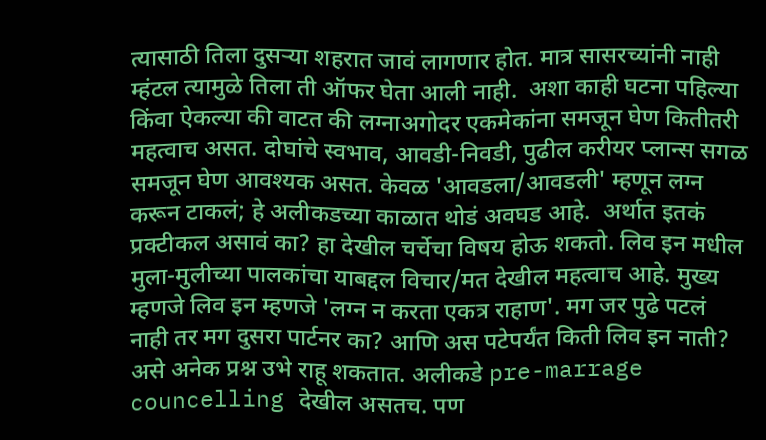त्यासाठी तिला दुसऱ्या शहरात जावं लागणार होत. मात्र सासरच्यांनी नाही म्हंटल त्यामुळे तिला ती ऑफर घेता आली नाही.  अशा काही घटना पहिल्या किंवा ऐकल्या की वाटत की लग्नाअगोदर एकमेकांना समजून घेण कितीतरी महत्वाच असत. दोघांचे स्वभाव, आवडी-निवडी, पुढील करीयर प्लान्स सगळ समजून घेण आवश्यक असत. केवळ 'आवडला/आवडली' म्हणून लग्न करून टाकलं; हे अलीकडच्या काळात थोडं अवघड आहे.  अर्थात इतकं प्रक्टीकल असावं का? हा देखील चर्चेचा विषय होऊ शकतो. लिव इन मधील मुला-मुलीच्या पालकांचा याबद्दल विचार/मत देखील महत्वाच आहे. मुख्य म्हणजे लिव इन म्हणजे 'लग्न न करता एकत्र राहाण'. मग जर पुढे पटलं नाही तर मग दुसरा पार्टनर का? आणि अस पटेपर्यंत किती लिव इन नाती? असे अनेक प्रश्न उभे राहू शकतात. अलीकडे pre-marrage councelling देखील असतच. पण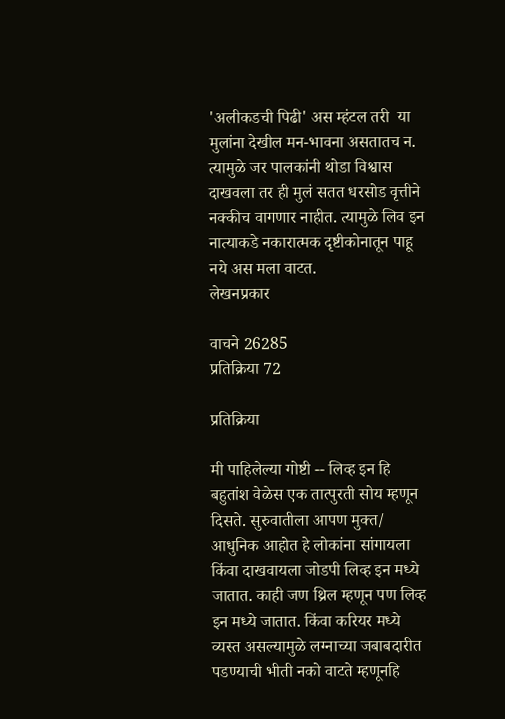'अलीकडची पिढी' अस म्हंटल तरी  या मुलांना देखील मन-भावना असतातच न. त्यामुळे जर पालकांनी थोडा विश्वास दाखवला तर ही मुलं सतत धरसोड वृत्तीने नक्कीच वागणार नाहीत. त्यामुळे लिव इन नात्याकडे नकारात्मक दृष्टीकोनातून पाहू नये अस मला वाटत.
लेखनप्रकार

वाचने 26285
प्रतिक्रिया 72

प्रतिक्रिया

मी पाहिलेल्या गोष्टी -- लिव्ह इन हि बहुतांश वेळेस एक तात्पुरती सोय म्हणून दिसते. सुरुवातीला आपण मुक्त/ आधुनिक आहोत हे लोकांना सांगायला किंवा दाखवायला जोडपी लिव्ह इन मध्ये जातात. काही जण थ्रिल म्हणून पण लिव्ह इन मध्ये जातात. किंवा करियर मध्ये व्यस्त असल्यामुळे लग्नाच्या जबाबदारीत पडण्याची भीती नको वाटते म्हणूनहि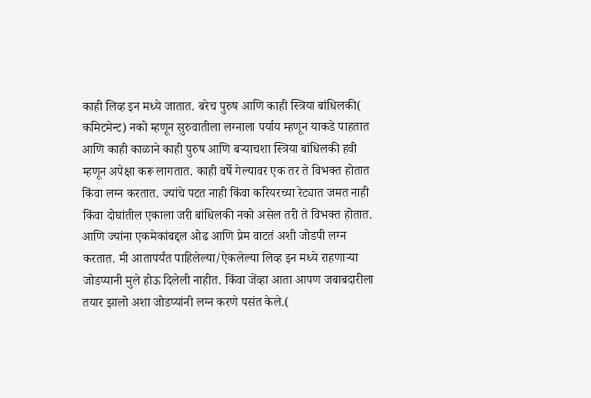काही लिव्ह इन मध्ये जातात. बरेच पुरुष आणि काही स्त्रिया बांधिलकी( कमिटमेन्ट) नको म्हणून सुरुवातीला लग्नाला पर्याय म्हणून याकडे पाहतात आणि काही काळाने काही पुरुष आणि बऱ्याचशा स्त्रिया बांधिलकी हवी म्हणून अपेक्षा करू लागतात. काही वर्षे गेल्यावर एक तर ते विभक्त होतात किंवा लग्न करतात. ज्यांचे पटत नाही किंवा करियरच्या रेट्यात जमत नाही किंवा दोघांतील एकाला जरी बांधिलकी नको असेल तरी ते विभक्त होतात. आणि ज्यांना एकमेकांबद्दल ओढ आणि प्रेम वाटतं अशी जोडपी लग्न करतात. मी आतापर्यंत पाहिलेल्या/ऐकलेल्या लिव्ह इन मध्ये राहणाऱ्या जोडप्यानी मुले होऊ दिलेली नाहीत. किंवा जेंव्हा आता आपण जबाबदारीला तयार झालो अशा जोडप्यांनी लग्न करणे पसंत केले.(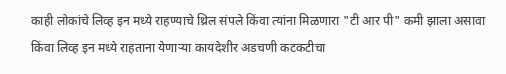काही लोकांचे लिव्ह इन मध्ये राहण्याचे थ्रिल संपले किंवा त्यांना मिळणारा "टी आर पी" कमी झाला असावा किंवा लिव्ह इन मध्ये राहताना येणाऱ्या कायदेशीर अडचणी कटकटीचा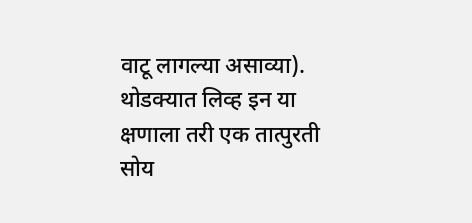वाटू लागल्या असाव्या). थोडक्यात लिव्ह इन या क्षणाला तरी एक तात्पुरती सोय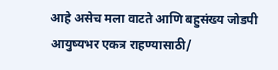आहे असेच मला वाटते आणि बहुसंख्य जोडपी आयुष्यभर एकत्र राहण्यासाठी/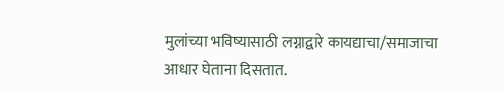मुलांच्या भविष्यासाठी लग्नाद्वारे कायद्याचा/समाजाचा आधार घेताना दिसतात.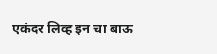एकंदर लिव्ह इन चा बाऊ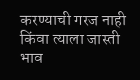करण्याची गरज नाही किंवा त्याला जास्ती भाव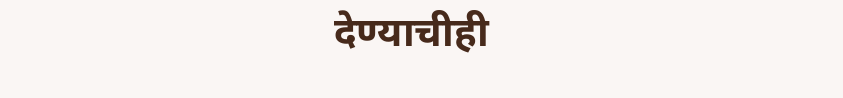देण्याचीही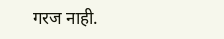गरज नाही.